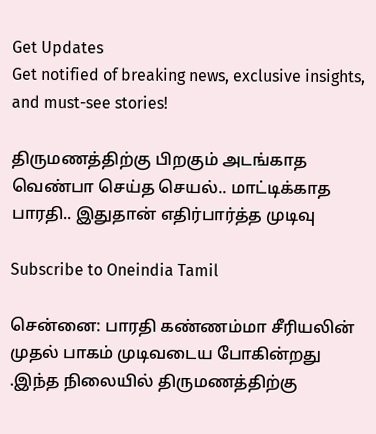Get Updates
Get notified of breaking news, exclusive insights, and must-see stories!

திருமணத்திற்கு பிறகும் அடங்காத வெண்பா செய்த செயல்.. மாட்டிக்காத பாரதி.. இதுதான் எதிர்பார்த்த முடிவு

Subscribe to Oneindia Tamil

சென்னை: பாரதி கண்ணம்மா சீரியலின் முதல் பாகம் முடிவடைய போகின்றது .இந்த நிலையில் திருமணத்திற்கு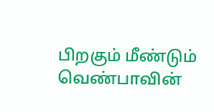பிறகும் மீண்டும் வெண்பாவின்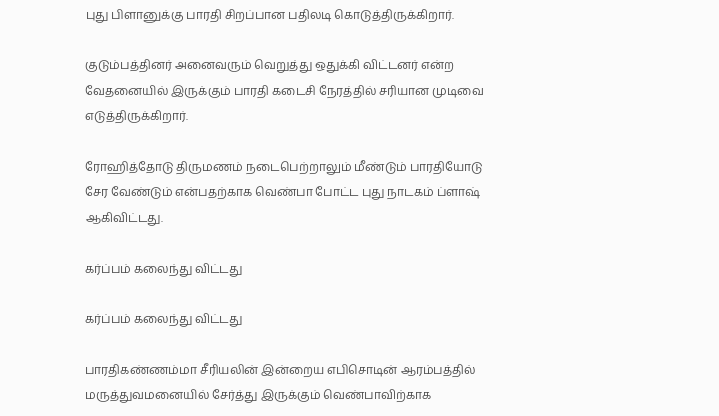புது பிளானுக்கு பாரதி சிறப்பான பதிலடி கொடுத்திருக்கிறார்.

குடும்பத்தினர் அனைவரும் வெறுத்து ஒதுக்கி விட்டனர் என்ற வேதனையில் இருக்கும் பாரதி கடைசி நேரத்தில் சரியான முடிவை எடுத்திருக்கிறார்.

ரோஹித்தோடு திருமணம் நடைபெற்றாலும் மீண்டும் பாரதியோடு சேர வேண்டும் என்பதற்காக வெண்பா போட்ட புது நாடகம் ப்ளாஷ் ஆகிவிட்டது.

கர்ப்பம் கலைந்து விட்டது

கர்ப்பம் கலைந்து விட்டது

பாரதிகண்ணம்மா சீரியலின் இன்றைய எபிசொடின் ஆரம்பத்தில் மருத்துவமனையில் சேர்த்து இருக்கும் வெண்பாவிற்காக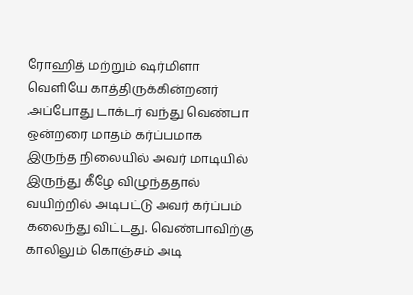ரோஹித் மற்றும் ஷர்மிளா வெளியே காத்திருக்கின்றனர் .அப்போது டாக்டர் வந்து வெண்பா ஒன்றரை மாதம் கர்ப்பமாக இருந்த நிலையில் அவர் மாடியில் இருந்து கீழே விழுந்ததால் வயிற்றில் அடிபட்டு அவர் கர்ப்பம் கலைந்து விட்டது. வெண்பாவிற்கு காலிலும் கொஞ்சம் அடி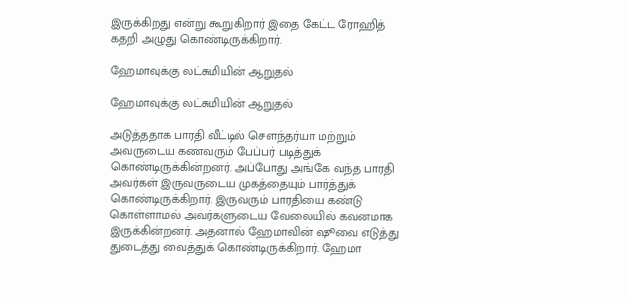இருக்கிறது என்று கூறுகிறார் இதை கேட்ட ரோஹித் கதறி அழுது கொண்டிருக்கிறார்.

ஹேமாவுக்கு லட்சுமியின் ஆறுதல்

ஹேமாவுக்கு லட்சுமியின் ஆறுதல்

அடுத்ததாக பாரதி வீட்டில் சௌந்தர்யா மற்றும் அவருடைய கணவரும் பேப்பர் படித்துக் கொண்டிருக்கின்றனர். அப்போது அங்கே வந்த பாரதி அவர்கள் இருவருடைய முகத்தையும் பார்த்துக் கொண்டிருக்கிறார். இருவரும் பாரதியை கண்டு கொள்ளாமல் அவர்களுடைய வேலையில் கவனமாக இருக்கின்றனர். அதனால் ஹேமாவின் ஷூவை எடுத்து துடைத்து வைத்துக் கொண்டிருக்கிறார். ஹேமா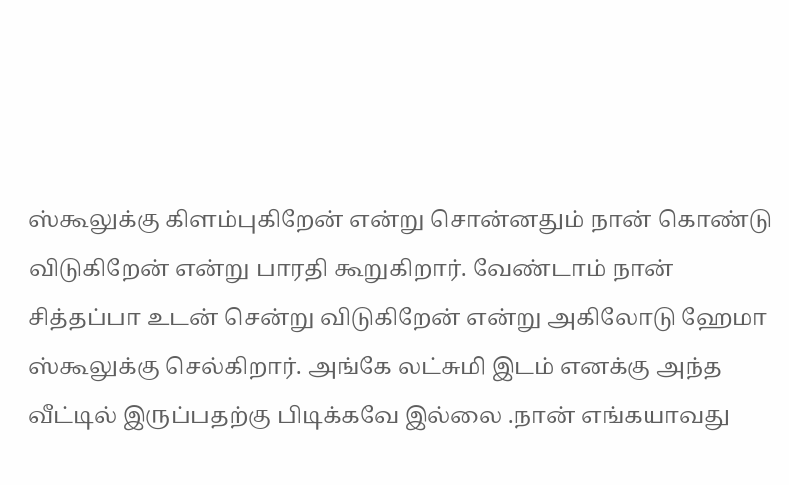ஸ்கூலுக்கு கிளம்புகிறேன் என்று சொன்னதும் நான் கொண்டு விடுகிறேன் என்று பாரதி கூறுகிறார். வேண்டாம் நான் சித்தப்பா உடன் சென்று விடுகிறேன் என்று அகிலோடு ஹேமா ஸ்கூலுக்கு செல்கிறார். அங்கே லட்சுமி இடம் எனக்கு அந்த வீட்டில் இருப்பதற்கு பிடிக்கவே இல்லை .நான் எங்கயாவது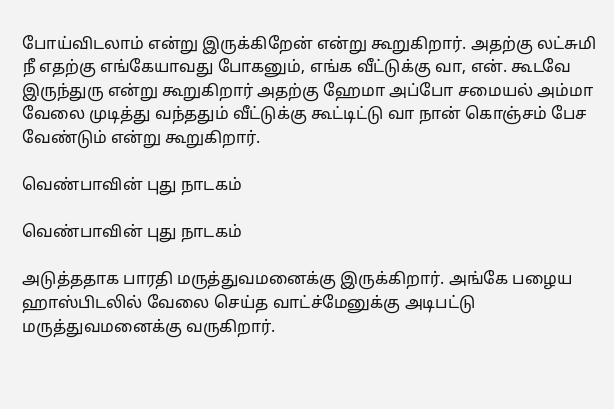போய்விடலாம் என்று இருக்கிறேன் என்று கூறுகிறார். அதற்கு லட்சுமி நீ எதற்கு எங்கேயாவது போகனும், எங்க வீட்டுக்கு வா, என். கூடவே இருந்துரு என்று கூறுகிறார் அதற்கு ஹேமா அப்போ சமையல் அம்மா வேலை முடித்து வந்ததும் வீட்டுக்கு கூட்டிட்டு வா நான் கொஞ்சம் பேச வேண்டும் என்று கூறுகிறார்.

வெண்பாவின் புது நாடகம்

வெண்பாவின் புது நாடகம்

அடுத்ததாக பாரதி மருத்துவமனைக்கு இருக்கிறார். அங்கே பழைய ஹாஸ்பிடலில் வேலை செய்த வாட்ச்மேனுக்கு அடிபட்டு மருத்துவமனைக்கு வருகிறார்.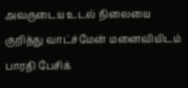அவருடைய உடல் நிலையை குறித்து வாட்ச்மேன் மனைவியிடம் பாரதி பேசிக்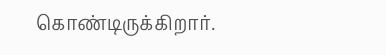கொண்டிருக்கிறார்.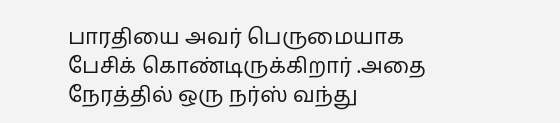பாரதியை அவர் பெருமையாக பேசிக் கொண்டிருக்கிறார் .அதை நேரத்தில் ஒரு நர்ஸ் வந்து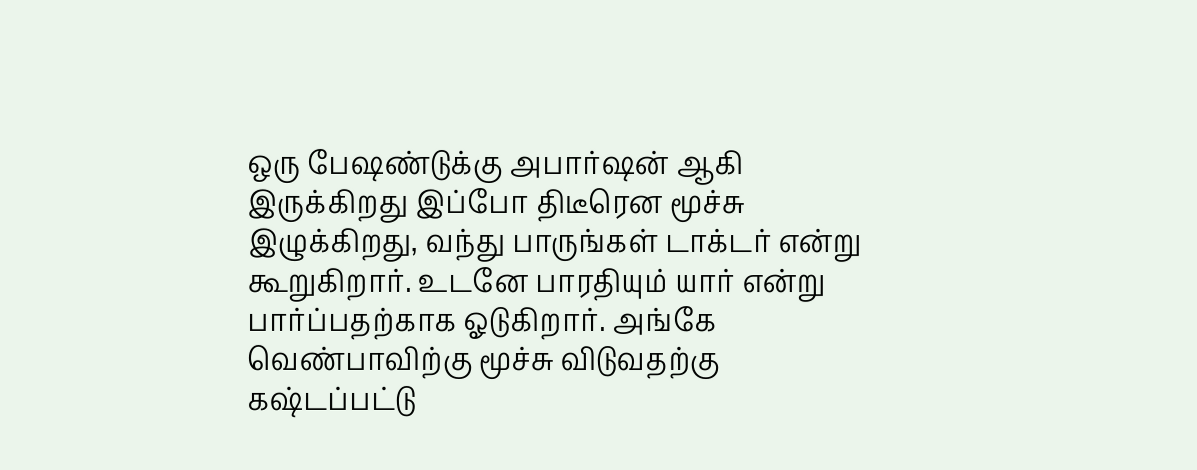ஒரு பேஷண்டுக்கு அபார்ஷன் ஆகி இருக்கிறது இப்போ திடீரென மூச்சு இழுக்கிறது, வந்து பாருங்கள் டாக்டர் என்று கூறுகிறார். உடனே பாரதியும் யார் என்று பார்ப்பதற்காக ஓடுகிறார். அங்கே வெண்பாவிற்கு மூச்சு விடுவதற்கு கஷ்டப்பட்டு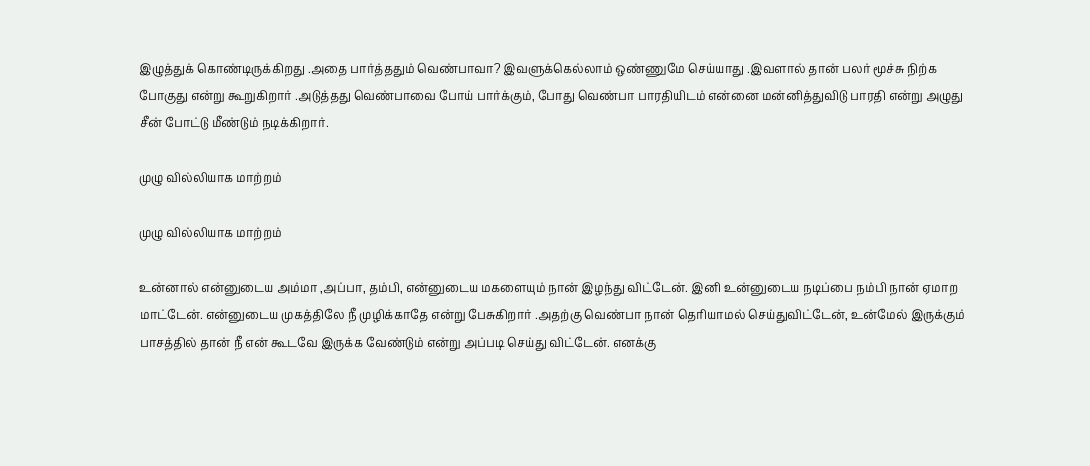இழுத்துக் கொண்டிருக்கிறது .அதை பார்த்ததும் வெண்பாவா? இவளுக்கெல்லாம் ஒண்ணுமே செய்யாது .இவளால் தான் பலர் மூச்சு நிற்க போகுது என்று கூறுகிறார் .அடுத்தது வெண்பாவை போய் பார்க்கும், போது வெண்பா பாரதியிடம் என்னை மன்னித்துவிடு பாரதி என்று அழுது சீன் போட்டு மீண்டும் நடிக்கிறார்.

முழு வில்லியாக மாற்றம்

முழு வில்லியாக மாற்றம்

உன்னால் என்னுடைய அம்மா ,அப்பா, தம்பி, என்னுடைய மகளையும் நான் இழந்து விட்டேன். இனி உன்னுடைய நடிப்பை நம்பி நான் ஏமாற மாட்டேன். என்னுடைய முகத்திலே நீ முழிக்காதே என்று பேசுகிறார் .அதற்கு வெண்பா நான் தெரியாமல் செய்துவிட்டேன், உன்மேல் இருக்கும் பாசத்தில் தான் நீ என் கூடவே இருக்க வேண்டும் என்று அப்படி செய்து விட்டேன். எனக்கு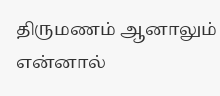திருமணம் ஆனாலும் என்னால்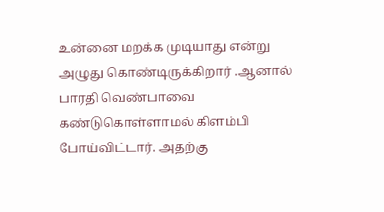உன்னை மறக்க முடியாது என்று அழுது கொண்டிருக்கிறார் .ஆனால் பாரதி வெண்பாவை கண்டுகொள்ளாமல் கிளம்பி போய்விட்டார். அதற்கு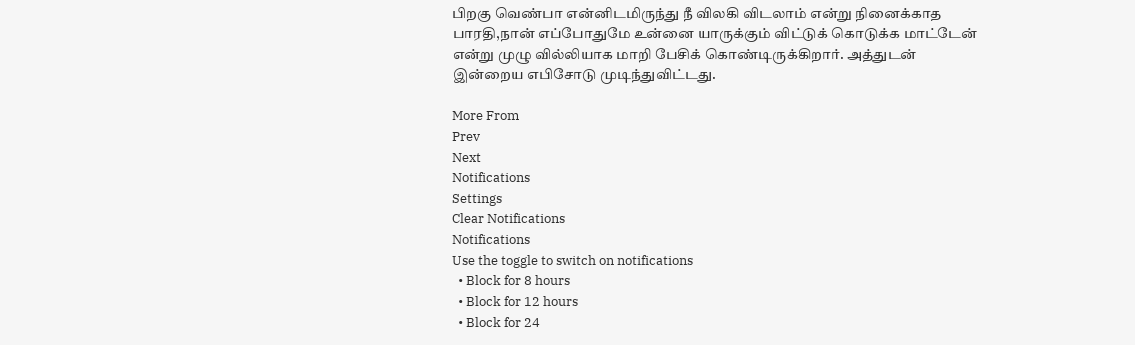பிறகு வெண்பா என்னிடமிருந்து நீ விலகி விடலாம் என்று நினைக்காத பாரதி,நான் எப்போதுமே உன்னை யாருக்கும் விட்டுக் கொடுக்க மாட்டேன் என்று முழு வில்லியாக மாறி பேசிக் கொண்டிருக்கிறார். அத்துடன் இன்றைய எபிசோடு முடிந்துவிட்டது.

More From
Prev
Next
Notifications
Settings
Clear Notifications
Notifications
Use the toggle to switch on notifications
  • Block for 8 hours
  • Block for 12 hours
  • Block for 24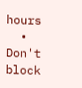hours
  • Don't block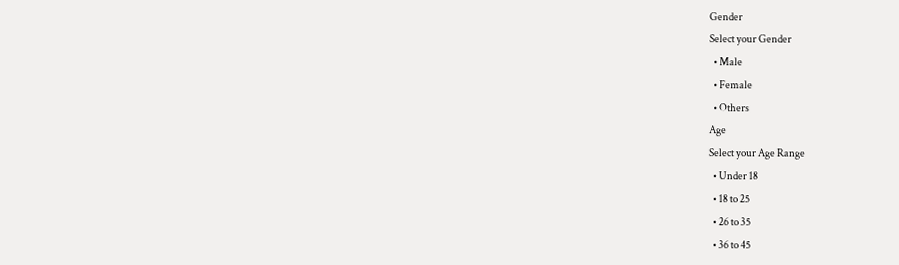Gender
Select your Gender
  • Male
  • Female
  • Others
Age
Select your Age Range
  • Under 18
  • 18 to 25
  • 26 to 35
  • 36 to 45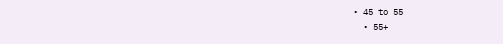• 45 to 55
  • 55+